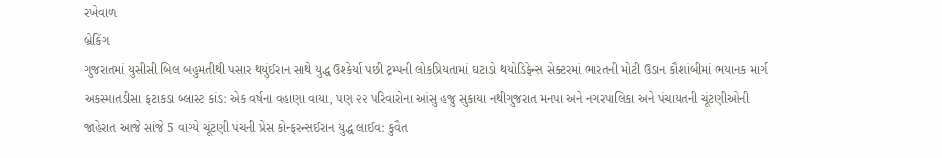રખેવાળ
બ્રેકિંગ
ગુજરાતમાં યુસીસી બિલ બહુમતીથી પસાર થયુંઈરાન સાથે યુદ્ધ ઉશ્કેર્યા પછી ટ્રમ્પની લોકપ્રિયતામાં ઘટાડો થયોડિફેન્સ સેક્ટરમાં ભારતની મોટી ઉડાન કૌશાંબીમાં ભયાનક માર્ગ અકસ્માતડીસા ફટાકડા બ્લાસ્ટ કાંડ: એક વર્ષના વહાણા વાયા, પણ ૨૨ પરિવારોના આંસુ હજુ સુકાયા નથીગુજરાત મનપા અને નગરપાલિકા અને પંચાયતની ચૂંટણીઓની જાહેરાત આજે સાંજે 5 વાગ્યે ચૂંટણી પંચની પ્રેસ કોન્ફરન્સઈરાન યુદ્ધ લાઈવ: કુવૈત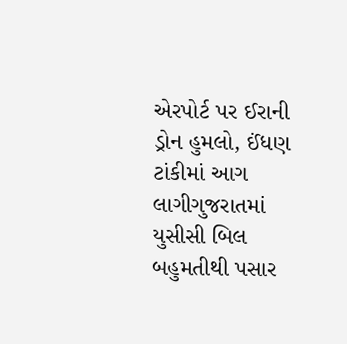એરપોર્ટ પર ઈરાની ડ્રોન હુમલો, ઈંધણ ટાંકીમાં આગ લાગીગુજરાતમાં યુસીસી બિલ બહુમતીથી પસાર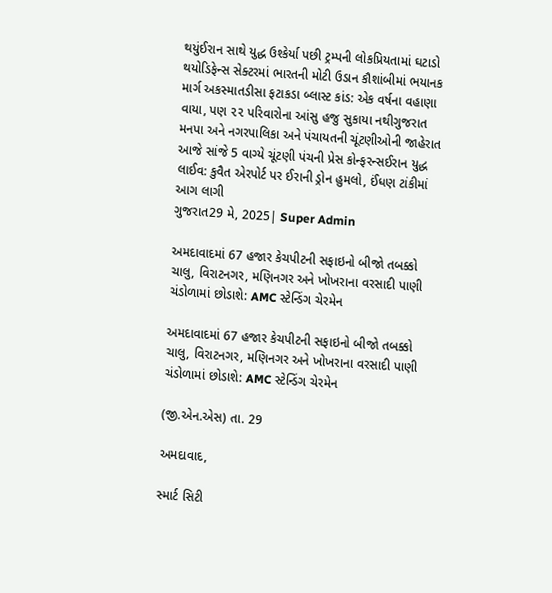થયુંઈરાન સાથે યુદ્ધ ઉશ્કેર્યા પછી ટ્રમ્પની લોકપ્રિયતામાં ઘટાડો થયોડિફેન્સ સેક્ટરમાં ભારતની મોટી ઉડાન કૌશાંબીમાં ભયાનક માર્ગ અકસ્માતડીસા ફટાકડા બ્લાસ્ટ કાંડ: એક વર્ષના વહાણા વાયા, પણ ૨૨ પરિવારોના આંસુ હજુ સુકાયા નથીગુજરાત મનપા અને નગરપાલિકા અને પંચાયતની ચૂંટણીઓની જાહેરાત આજે સાંજે 5 વાગ્યે ચૂંટણી પંચની પ્રેસ કોન્ફરન્સઈરાન યુદ્ધ લાઈવ: કુવૈત એરપોર્ટ પર ઈરાની ડ્રોન હુમલો, ઈંધણ ટાંકીમાં આગ લાગી
ગુજરાત29 મે, 2025| Super Admin

અમદાવાદમાં 67 હજાર કેચપીટની સફાઇનો બીજો તબક્કો ચાલુ, વિરાટનગર, મણિનગર અને ખોખરાના વરસાદી પાણી ચંડોળામાં છોડાશે: AMC સ્ટેન્ડિંગ ચેરમેન

અમદાવાદમાં 67 હજાર કેચપીટની સફાઇનો બીજો તબક્કો ચાલુ, વિરાટનગર, મણિનગર અને ખોખરાના વરસાદી પાણી ચંડોળામાં છોડાશે: AMC સ્ટેન્ડિંગ ચેરમેન

(જી.એન.એસ) તા. 29

અમદાવાદ,

સ્માર્ટ સિટી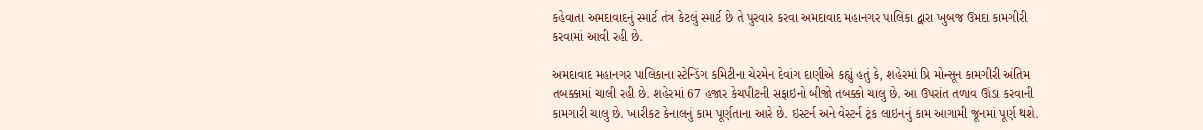કહેવાતા અમદાવાદનું સ્માર્ટ તંત્ર કેટલું સ્માર્ટ છે તે પુરવાર કરવા અમદાવાદ મહાનગર પાલિકા દ્વારા ખુબજ ઉમદા કામગીરી કરવામાં આવી રહી છે.

અમદાવાદ મહાનગર પાલિકાના સ્ટેન્ડિંગ કમિટીના ચેરમેન દેવાંગ દાણીએ કહ્યું હતું કે, શહેરમાં પ્રિ મોન્સૂન કામગીરી અંતિમ તબક્કામાં ચાલી રહી છે. શહેરમાં 67 હજાર કેચપીટની સફાઇનો બીજો તબક્કો ચાલુ છે. આ ઉપરાંત તળાવ ઊંડા કરવાની કામગારી ચાલુ છે. ખારીકટ કેનાલનું કામ પૂર્ણતાના આરે છે. ઇસ્ટર્ન અને વેસ્ટર્ન ટ્રંક લાઇનનું કામ આગામી જૂનમાં પૂર્ણ થશે.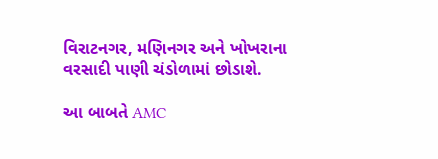વિરાટનગર, મણિનગર અને ખોખરાના વરસાદી પાણી ચંડોળામાં છોડાશે.

આ બાબતે AMC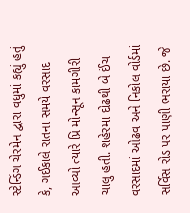સ્ટેન્ડિંગ ચેરમેન દ્વારા વધુમાં કહ્યું હતું કે, ગઈકાલે રાતના સમયે વરસાદ આવ્યો ત્યારે પ્રિ મોન્સૂન કામગીરી ચાલુ હતી. શહેરમા દોઢથી બે ઈંચ વરસાદમાં ઓઢવ અને નિકોલ વોર્ડમાં સર્વિસ રોડ પર પાણી ભરાયા છે. જે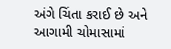અંગે ચિંતા કરાઈ છે અને આગામી ચોમાસામાં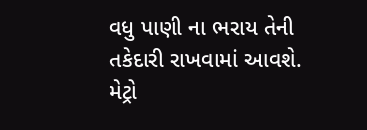વધુ પાણી ના ભરાય તેની તકેદારી રાખવામાં આવશે. મેટ્રો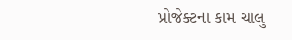પ્રોજેક્ટના કામ ચાલુ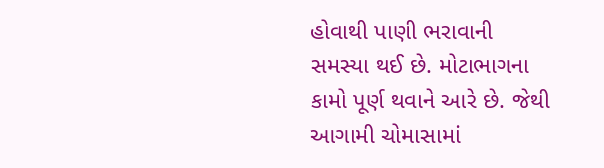હોવાથી પાણી ભરાવાની સમસ્યા થઈ છે. મોટાભાગના કામો પૂર્ણ થવાને આરે છે. જેથી આગામી ચોમાસામાં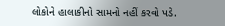લોકોને હાલાકીનો સામનો નહીં કરવો પડે.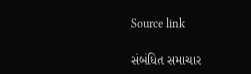Source link

સંબંધિત સમાચાર